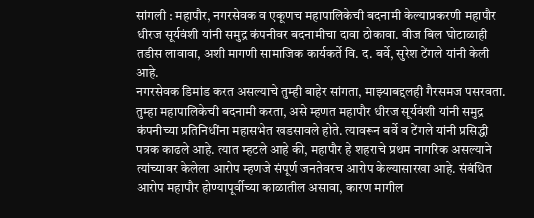सांगली : महापौर, नगरसेवक व एकूणच महापालिकेची बदनामी केल्याप्रकरणी महापौर धीरज सूर्यवंशी यांनी समुद्र कंपनीवर बदनामीचा दावा ठोकावा. वीज बिल घोटाळाही तडीस लावावा, अशी मागणी सामाजिक कार्यकर्ते वि. द. बर्वे, सुरेश टेंगले यांनी केली आहे.
नगरसेवक डिमांड करत असल्याचे तुम्ही बाहेर सांगता, माझ्याबद्दलही गैरसमज पसरवता. तुम्हा महापालिकेची बदनामी करता, असे म्हणत महापौर धीरज सूर्यवंशी यांनी समुद्र कंपनीच्या प्रतिनिधींना महासभेत खडसावले होते. त्यावरून बर्वे व टेंगले यांनी प्रसिद्धी पत्रक काढले आहे. त्यात म्हटले आहे की, महापौर हे शहराचे प्रथम नागरिक असल्याने त्यांच्यावर केलेला आरोप म्हणजे संपूर्ण जनतेवरच आरोप केल्यासारखा आहे. संबंधित आरोप महापौर होण्यापूर्वीच्या काळातील असावा, कारण मागील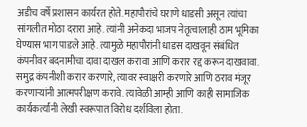अडीच वर्षे प्रशासन कार्यरत होते. महापौरांचे घराणे धाडसी असून त्यांचा सांगलीत मोठा दरारा आहे. त्यांनी अनेकदा भाजप नेतृत्वालाही ठाम भूमिका घेण्यास भाग पाडले आहे. त्यामुळे महापौरांनी धाडस दाखवून संबंधित कंपनीवर बदनामीचा दावा दाखल करावा आणि करार रद्द करून दाखवावा.
समुद्र कंपनीशी करार करणारे, त्यावर स्वाक्षरी करणारे आणि ठराव मंजूर करणाऱ्यांनी आत्मपरीक्षण करावे. त्यावेळी आम्ही आणि काही सामाजिक कार्यकर्त्यांनी लेखी स्वरूपात विरोध दर्शविला होता.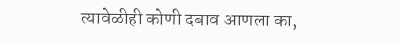त्यावेळीही कोणी दबाव आणला का,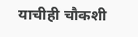याचीही चौकशी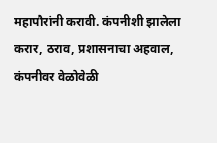महापौरांनी करावी. कंपनीशी झालेला करार, ठराव, प्रशासनाचा अहवाल, कंपनीवर वेळोवेळी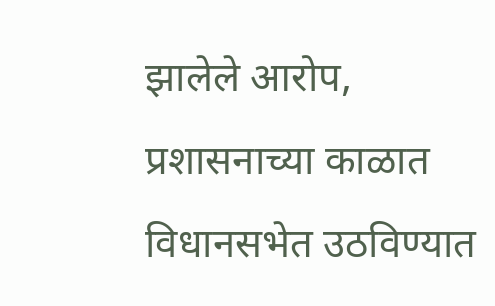झालेले आरोप, प्रशासनाच्या काळात विधानसभेत उठविण्यात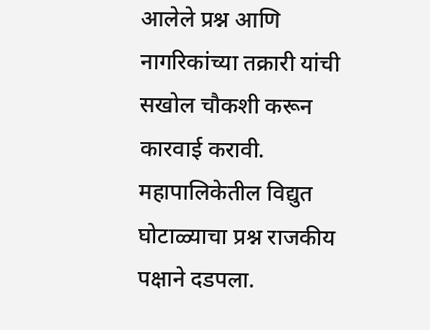आलेले प्रश्न आणि नागरिकांच्या तक्रारी यांची सखोल चौकशी करून कारवाई करावी. महापालिकेतील विद्युत घोटाळ्याचा प्रश्न राजकीय पक्षाने दडपला.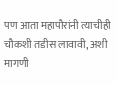पण आता महापौरांनी त्याचीही चौकशी तडीस लावावी, अशी मागणी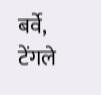बर्वे, टेंगले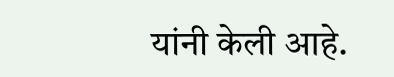यांनी केली आहे.